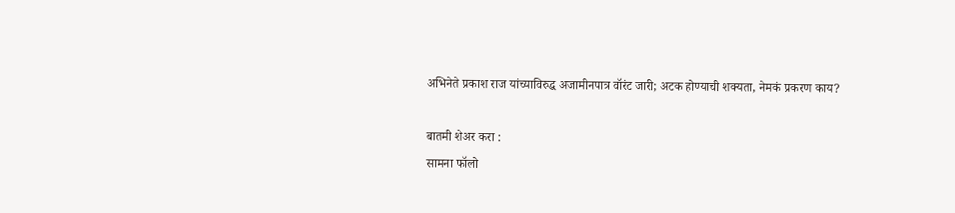अभिनेते प्रकाश राज यांच्याविरुद्ध अजामीनपात्र वॉरंट जारी; अटक होण्याची शक्यता, नेमकं प्रकरण काय?

बातमी शेअर करा :
सामना फॉलो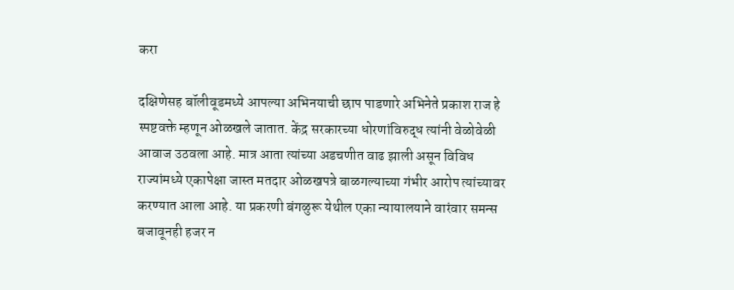करा

दक्षिणेसह बॉलीवूडमध्ये आपल्या अभिनयाची छाप पाडणारे अभिनेते प्रकाश राज हे स्पष्टवक्ते म्हणून ओळखले जातात. केंद्र सरकारच्या धोरणांविरुद्ध त्यांनी वेळोवेळी आवाज उठवला आहे. मात्र आता त्यांच्या अडचणीत वाढ झाली असून विविध राज्यांमध्ये एकापेक्षा जास्त मतदार ओळखपत्रे बाळगल्याच्या गंभीर आरोप त्यांच्यावर करण्यात आला आहे. या प्रकरणी बंगळुरू येथील एका न्यायालयाने वारंवार समन्स बजावूनही हजर न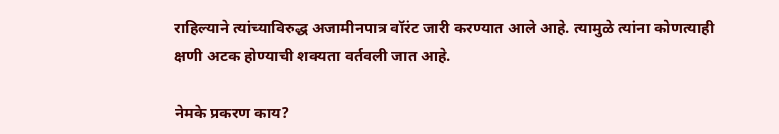राहिल्याने त्यांच्याविरुद्ध अजामीनपात्र वॉरंट जारी करण्यात आले आहे. त्यामुळे त्यांना कोणत्याही क्षणी अटक होण्याची शक्यता वर्तवली जात आहे.

नेमके प्रकरण काय?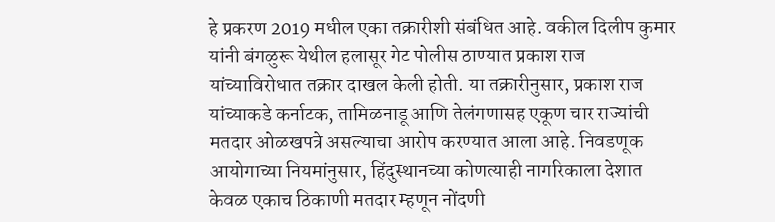हे प्रकरण 2019 मधील एका तक्रारीशी संबंधित आहे. वकील दिलीप कुमार यांनी बंगळुरू येथील हलासूर गेट पोलीस ठाण्यात प्रकाश राज यांच्याविरोधात तक्रार दाखल केली होती. या तक्रारीनुसार, प्रकाश राज यांच्याकडे कर्नाटक, तामिळनाडू आणि तेलंगणासह एकूण चार राज्यांची मतदार ओळखपत्रे असल्याचा आरोप करण्यात आला आहे. निवडणूक आयोगाच्या नियमांनुसार, हिंदुस्थानच्या कोणत्याही नागरिकाला देशात केवळ एकाच ठिकाणी मतदार म्हणून नोंदणी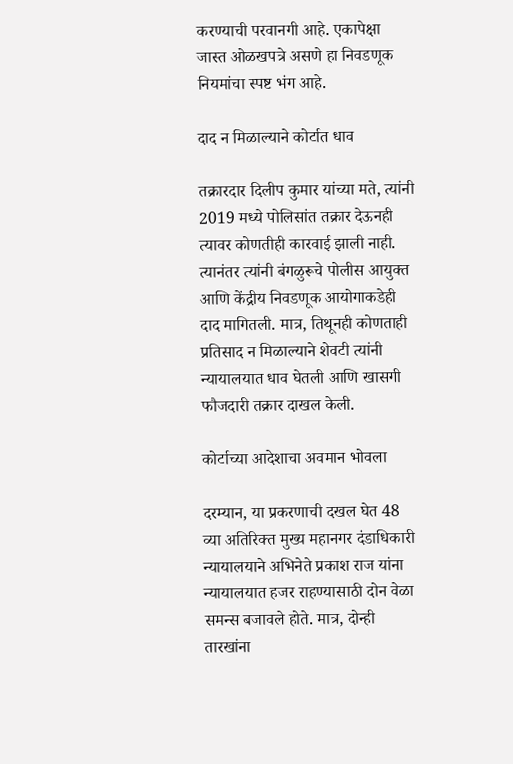करण्याची परवानगी आहे. एकापेक्षा जास्त ओळखपत्रे असणे हा निवडणूक नियमांचा स्पष्ट भंग आहे.

दाद न मिळाल्याने कोर्टात धाव

तक्रारदार दिलीप कुमार यांच्या मते, त्यांनी 2019 मध्ये पोलिसांत तक्रार देऊनही त्यावर कोणतीही कारवाई झाली नाही. त्यानंतर त्यांनी बंगळुरूचे पोलीस आयुक्त आणि केंद्रीय निवडणूक आयोगाकडेही दाद मागितली. मात्र, तिथूनही कोणताही प्रतिसाद न मिळाल्याने शेवटी त्यांनी न्यायालयात धाव घेतली आणि खासगी फौजदारी तक्रार दाखल केली.

कोर्टाच्या आदेशाचा अवमान भोवला

दरम्यान, या प्रकरणाची दखल घेत 48 व्या अतिरिक्त मुख्य महानगर दंडाधिकारी न्यायालयाने अभिनेते प्रकाश राज यांना न्यायालयात हजर राहण्यासाठी दोन वेळा समन्स बजावले होते. मात्र, दोन्ही तारखांना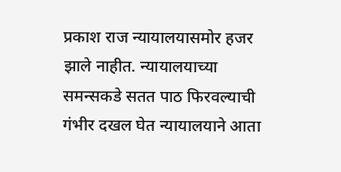प्रकाश राज न्यायालयासमोर हजर झाले नाहीत. न्यायालयाच्या समन्सकडे सतत पाठ फिरवल्याची गंभीर दखल घेत न्यायालयाने आता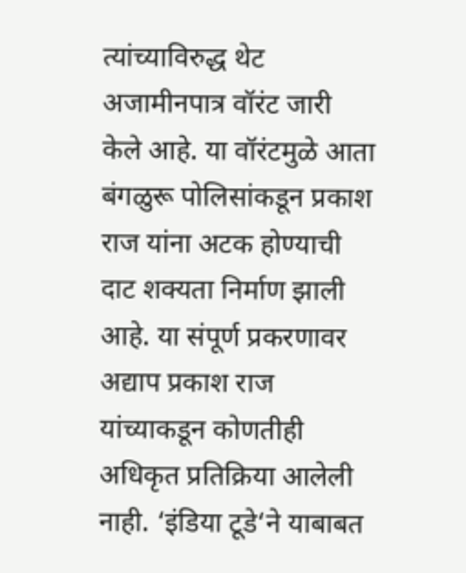त्यांच्याविरुद्ध थेट अजामीनपात्र वॉरंट जारी केले आहे. या वॉरंटमुळे आता बंगळुरू पोलिसांकडून प्रकाश राज यांना अटक होण्याची दाट शक्यता निर्माण झाली आहे. या संपूर्ण प्रकरणावर अद्याप प्रकाश राज यांच्याकडून कोणतीही अधिकृत प्रतिक्रिया आलेली नाही. ‘इंडिया टूडे‘ने याबाबत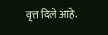वृत्त दिले आहे.